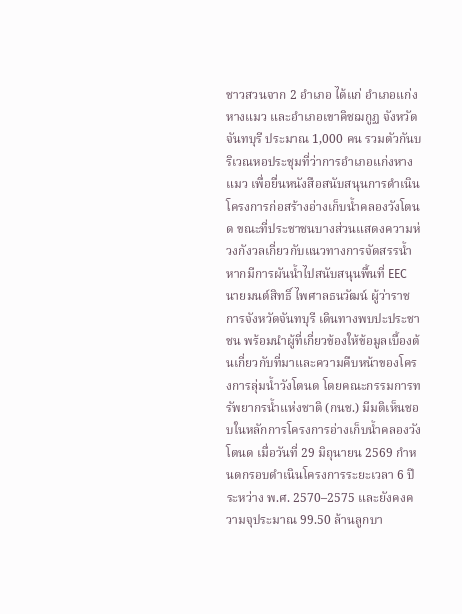ชาวสวนจาก 2 อำเภอ ได้แก่ อำเภอแก่งหางแมว และอำเภอเขาคิชฌกูฏ จังหวัดจันทบุรี ประมาณ 1,000 คน รวมตัวกันบริเวณหอประชุมที่ว่าการอำเภอแก่งหางแมว เพื่อยื่นหนังสือสนับสนุนการดำเนินโครงการก่อสร้างอ่างเก็บน้ำคลองวังโตนด ขณะที่ประชาชนบางส่วนแสดงความห่วงกังวลเกี่ยวกับแนวทางการจัดสรรน้ำ หากมีการผันน้ำไปสนับสนุนพื้นที่ EEC
นายมนต์สิทธิ์ ไพศาลธนวัฒน์ ผู้ว่าราชการจังหวัดจันทบุรี เดินทางพบปะประชาชน พร้อมนำผู้ที่เกี่ยวข้องให้ข้อมูลเบื้องต้นเกี่ยวกับที่มาและความคืบหน้าของโครงการลุ่มน้ำวังโตนด โดยคณะกรรมการทรัพยากรน้ำแห่งชาติ (กนช.) มีมติเห็นชอบในหลักการโครงการอ่างเก็บน้ำคลองวังโตนด เมื่อวันที่ 29 มิถุนายน 2569 กำหนดกรอบดำเนินโครงการระยะเวลา 6 ปี ระหว่าง พ.ศ. 2570–2575 และยังคงความจุประมาณ 99.50 ล้านลูกบา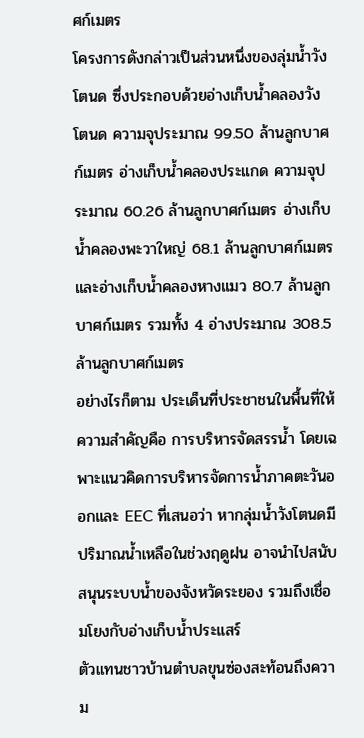ศก์เมตร
โครงการดังกล่าวเป็นส่วนหนึ่งของลุ่มน้ำวังโตนด ซึ่งประกอบด้วยอ่างเก็บน้ำคลองวังโตนด ความจุประมาณ 99.50 ล้านลูกบาศก์เมตร อ่างเก็บน้ำคลองประแกด ความจุประมาณ 60.26 ล้านลูกบาศก์เมตร อ่างเก็บน้ำคลองพะวาใหญ่ 68.1 ล้านลูกบาศก์เมตร และอ่างเก็บน้ำคลองหางแมว 80.7 ล้านลูกบาศก์เมตร รวมทั้ง 4 อ่างประมาณ 308.5 ล้านลูกบาศก์เมตร
อย่างไรก็ตาม ประเด็นที่ประชาชนในพื้นที่ให้ความสำคัญคือ การบริหารจัดสรรน้ำ โดยเฉพาะแนวคิดการบริหารจัดการน้ำภาคตะวันออกและ EEC ที่เสนอว่า หากลุ่มน้ำวังโตนดมีปริมาณน้ำเหลือในช่วงฤดูฝน อาจนำไปสนับสนุนระบบน้ำของจังหวัดระยอง รวมถึงเชื่อมโยงกับอ่างเก็บน้ำประแสร์
ตัวแทนชาวบ้านตำบลขุนซ่องสะท้อนถึงความ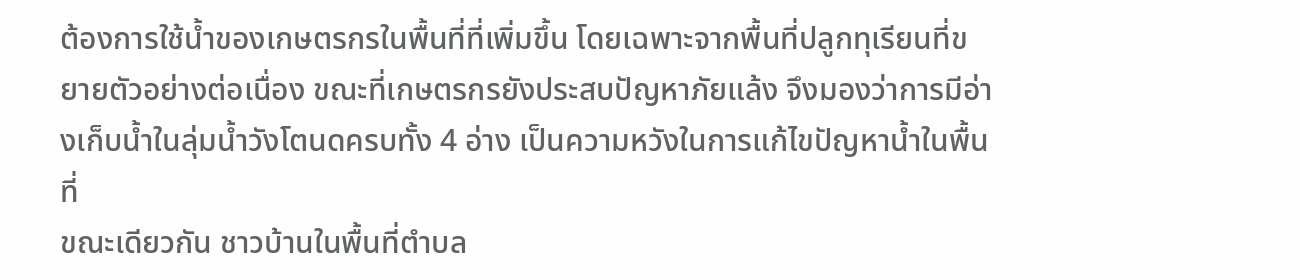ต้องการใช้น้ำของเกษตรกรในพื้นที่ที่เพิ่มขึ้น โดยเฉพาะจากพื้นที่ปลูกทุเรียนที่ขยายตัวอย่างต่อเนื่อง ขณะที่เกษตรกรยังประสบปัญหาภัยแล้ง จึงมองว่าการมีอ่างเก็บน้ำในลุ่มน้ำวังโตนดครบทั้ง 4 อ่าง เป็นความหวังในการแก้ไขปัญหาน้ำในพื้นที่
ขณะเดียวกัน ชาวบ้านในพื้นที่ตำบล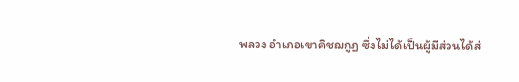พลวง อำเภอเขาคิชฌกูฏ ซึ่งไม่ได้เป็นผู้มีส่วนได้ส่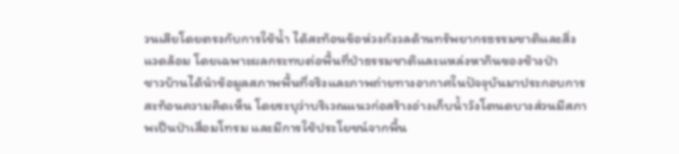วนเสียโดยตรงกับการใช้น้ำ ได้สะท้อนข้อห่วงกังวลด้านทรัพยากรธรรมชาติและสิ่งแวดล้อม โดยเฉพาะผลกระทบต่อพื้นที่ป่าธรรมชาติและแหล่งหากินของช้างป่า
ชาวบ้านได้นำข้อมูลสภาพพื้นที่จริงและภาพถ่ายทางอากาศในปัจจุบันมาประกอบการสะท้อนความคิดเห็น โดยระบุว่าบริเวณแนวก่อสร้างอ่างเก็บน้ำวังโตนดบางส่วนมีสภาพเป็นป่าเสื่อมโทรม และมีการใช้ประโยชน์จากพื้น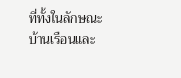ที่ทั้งในลักษณะบ้านเรือนและ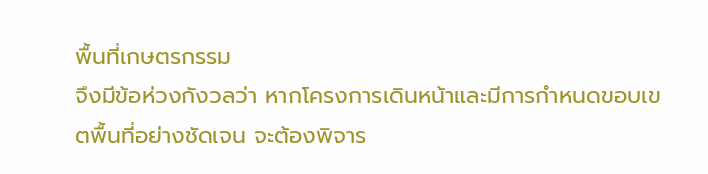พื้นที่เกษตรกรรม
จึงมีข้อห่วงกังวลว่า หากโครงการเดินหน้าและมีการกำหนดขอบเขตพื้นที่อย่างชัดเจน จะต้องพิจาร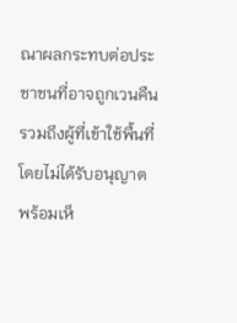ณาผลกระทบต่อประชาชนที่อาจถูกเวนคืน รวมถึงผู้ที่เข้าใช้พื้นที่โดยไม่ได้รับอนุญาต พร้อมเห็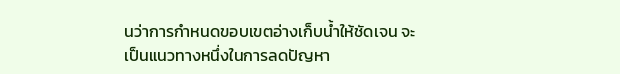นว่าการกำหนดขอบเขตอ่างเก็บน้ำให้ชัดเจน จะเป็นแนวทางหนึ่งในการลดปัญหา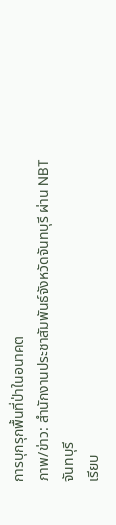การบุกรุกพื้นที่ป่าในอนาคต
ภาพ/ข่าว: สำนักงานประชาสัมพันธ์จังหวัดจันทบุรี ผ่าน NBT จันทบุรี
เรียบ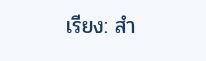เรียง: สำ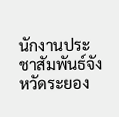นักงานประชาสัมพันธ์จังหวัดระยอง